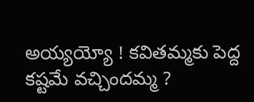అయ్యయ్యో ! కవితమ్మకు పెద్ద కష్టమే వచ్చిందమ్మ ?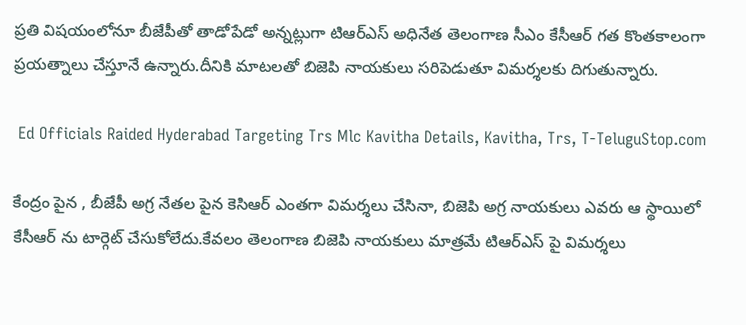ప్రతి విషయంలోనూ బీజేపీతో తాడోపేడో అన్నట్లుగా టిఆర్ఎస్ అధినేత తెలంగాణ సీఎం కేసీఆర్ గత కొంతకాలంగా ప్రయత్నాలు చేస్తూనే ఉన్నారు.దీనికి మాటలతో బిజెపి నాయకులు సరిపెడుతూ విమర్శలకు దిగుతున్నారు.

 Ed Officials Raided Hyderabad Targeting Trs Mlc Kavitha Details, Kavitha, Trs, T-TeluguStop.com

కేంద్రం పైన , బీజేపీ అగ్ర నేతల పైన కెసిఆర్ ఎంతగా విమర్శలు చేసినా, బిజెపి అగ్ర నాయకులు ఎవరు ఆ స్థాయిలో కేసీఆర్ ను టార్గెట్ చేసుకోలేదు.కేవలం తెలంగాణ బిజెపి నాయకులు మాత్రమే టిఆర్ఎస్ పై విమర్శలు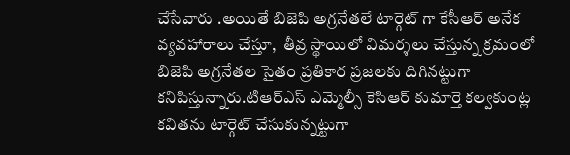చేసేవారు .అయితే బిజెపి అగ్రనేతలే టార్గెట్ గా కేసీఆర్ అనేక వ్యవహారాలు చేస్తూ,  తీవ్ర స్థాయిలో విమర్శలు చేస్తున్న క్రమంలో బిజెపి అగ్రనేతల సైతం ప్రతికార ప్రజలకు దిగినట్టుగా కనిపిస్తున్నారు.టిఆర్ఎస్ ఎమ్మెల్సీ కెసిఆర్ కుమార్తె కల్వకుంట్ల కవితను టార్గెట్ చేసుకున్నట్టుగా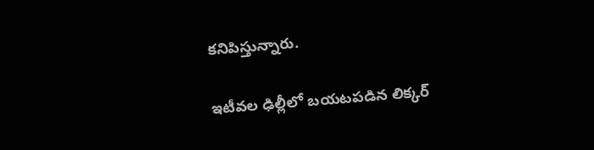కనిపిస్తున్నారు.

ఇటీవల ఢిల్లీలో బయటపడిన లిక్కర్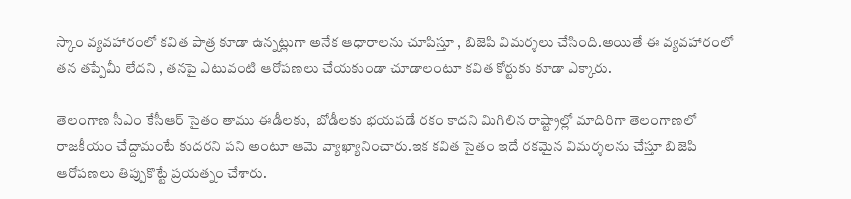స్కాం వ్యవహారంలో కవిత పాత్ర కూడా ఉన్నట్లుగా అనేక ఆధారాలను చూపిస్తూ , బిజెపి విమర్శలు చేసింది.అయితే ఈ వ్యవహారంలో తన తప్పేమీ లేదని , తనపై ఎటువంటి ఆరోపణలు చేయకుండా చూడాలంటూ కవిత కోర్టుకు కూడా ఎక్కారు.

తెలంగాణ సీఎం కేసీఆర్ సైతం తాము ఈడీలకు,  బోడీలకు భయపడే రకం కాదని మిగిలిన రాష్ట్రాల్లో మాదిరిగా తెలంగాణలో  రాజకీయం చేద్దామంటే కుదరని పని అంటూ ఆమె వ్యాఖ్యానించారు.ఇక కవిత సైతం ఇదే రకమైన విమర్శలను చేస్తూ బిజెపి ఆరోపణలు తిప్పుకొట్టే ప్రయత్నం చేశారు.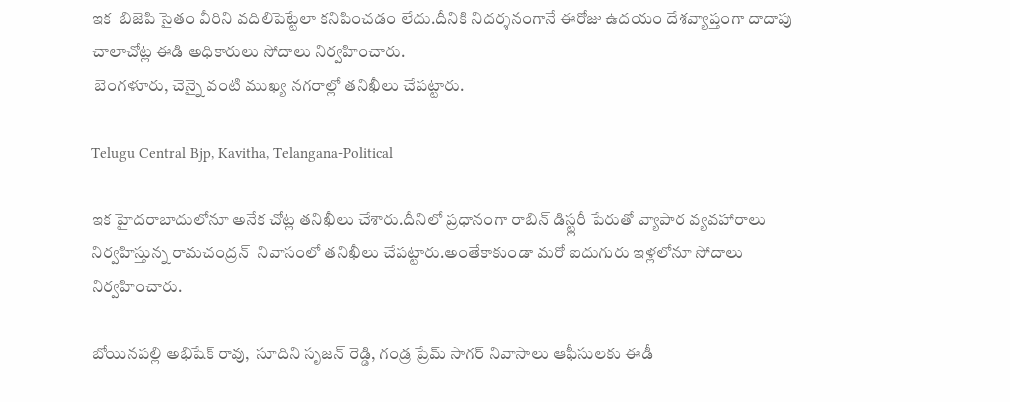ఇక  బిజెపి సైతం వీరిని వదిలిపెట్టేలా కనిపించడం లేదు.దీనికి నిదర్శనంగానే ఈరోజు ఉదయం దేశవ్యాప్తంగా దాదాపు చాలాచోట్ల ఈడి అధికారులు సోదాలు నిర్వహించారు.
 బెంగళూరు, చెన్నై వంటి ముఖ్య నగరాల్లో తనిఖీలు చేపట్టారు.

Telugu Central Bjp, Kavitha, Telangana-Political

ఇక హైదరాబాదులోనూ అనేక చోట్ల తనిఖీలు చేశారు.దీనిలో ప్రధానంగా రాబిన్ డిస్ట్లరీ పేరుతో వ్యాపార వ్యవహారాలు నిర్వహిస్తున్న రామచంద్రన్  నివాసంలో తనిఖీలు చేపట్టారు.అంతేకాకుండా మరో ఐదుగురు ఇళ్లలోనూ సోదాలు నిర్వహించారు.

బోయినపల్లి అభిషేక్ రావు,  సూదిని సృజన్ రెడ్డి, గండ్ర ప్రేమ్ సాగర్ నివాసాలు ఆఫీసులకు ఈడీ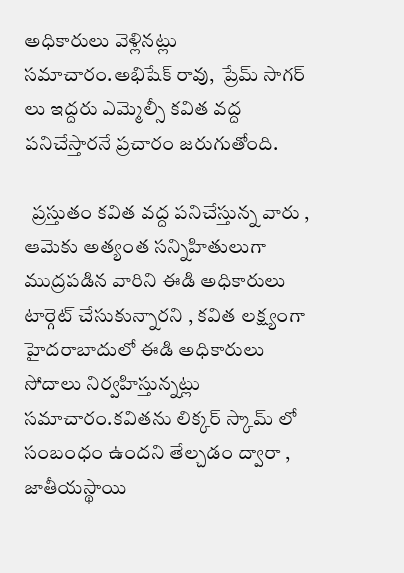అధికారులు వెళ్లినట్లు సమాచారం.అభిషేక్ రావు,  ప్రేమ్ సాగర్ లు ఇద్దరు ఎమ్మెల్సీ కవిత వద్ద పనిచేస్తారనే ప్రచారం జరుగుతోంది.

  ప్రస్తుతం కవిత వద్ద పనిచేస్తున్న వారు , ఆమెకు అత్యంత సన్నిహితులుగా ముద్రపడిన వారిని ఈడి అధికారులు టార్గెట్ చేసుకున్నారని , కవిత లక్ష్యంగా హైదరాబాదులో ఈడి అధికారులు సోదాలు నిర్వహిస్తున్నట్లు సమాచారం.కవితను లిక్కర్ స్కామ్ లో  సంబంధం ఉందని తేల్చడం ద్వారా , జాతీయస్థాయి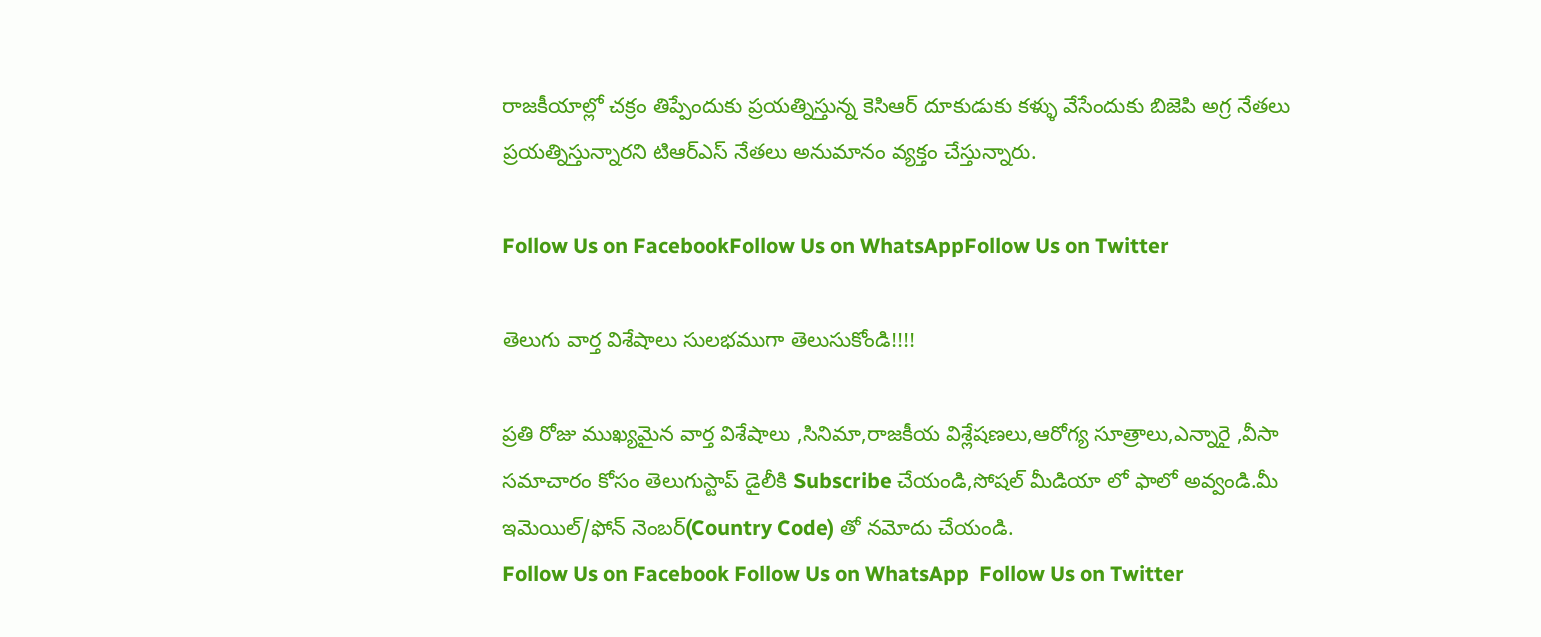రాజకీయాల్లో చక్రం తిప్పేందుకు ప్రయత్నిస్తున్న కెసిఆర్ దూకుడుకు కళ్ళు వేసేందుకు బిజెపి అగ్ర నేతలు ప్రయత్నిస్తున్నారని టిఆర్ఎస్ నేతలు అనుమానం వ్యక్తం చేస్తున్నారు.

Follow Us on FacebookFollow Us on WhatsAppFollow Us on Twitter

తెలుగు వార్త విశేషాలు సులభముగా తెలుసుకోండి!!!!

ప్రతి రోజు ముఖ్యమైన వార్త విశేషాలు ,సినిమా,రాజకీయ విశ్లేషణలు,ఆరోగ్య సూత్రాలు,ఎన్నారై ,వీసా సమాచారం కోసం తెలుగుస్టాప్ డైలీకి Subscribe చేయండి,సోషల్ మీడియా లో ఫాలో అవ్వండి.మీ ఇమెయిల్/ఫోన్ నెంబర్(Country Code) తో నమోదు చేయండి.
Follow Us on Facebook Follow Us on WhatsApp  Follow Us on Twitter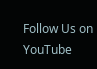Follow Us on YouTube